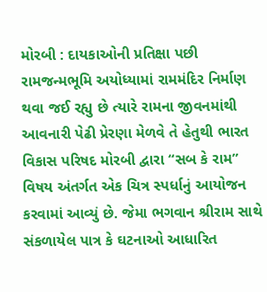મોરબી : દાયકાઓની પ્રતિક્ષા પછી રામજન્મભૂમિ અયોધ્યામાં રામમંદિર નિર્માણ થવા જઈ રહ્યુ છે ત્યારે રામના જીવનમાંથી આવનારી પેઢી પ્રેરણા મેળવે તે હેતુથી ભારત વિકાસ પરિષદ મોરબી દ્વારા “સબ કે રામ” વિષય અંતર્ગત એક ચિત્ર સ્પર્ધાનું આયોજન કરવામાં આવ્યું છે. જેમા ભગવાન શ્રીરામ સાથે સંકળાયેલ પાત્ર કે ઘટનાઓ આધારિત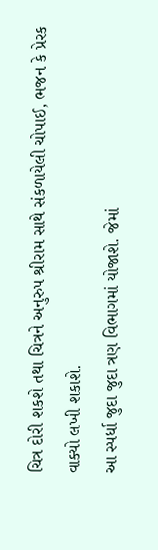ચિત્ર દોરી શકશે તથા ચિત્રને અનુરુપ શ્રીરામ સાથે સંકળાયેલી ચોપાઈ, ભજન કે પ્રેરક વાક્યો લખી શકાશે.
આ સ્પર્ધા જુદા જુદા ત્રણ વિભાગમાં યોજાશે. જેમાં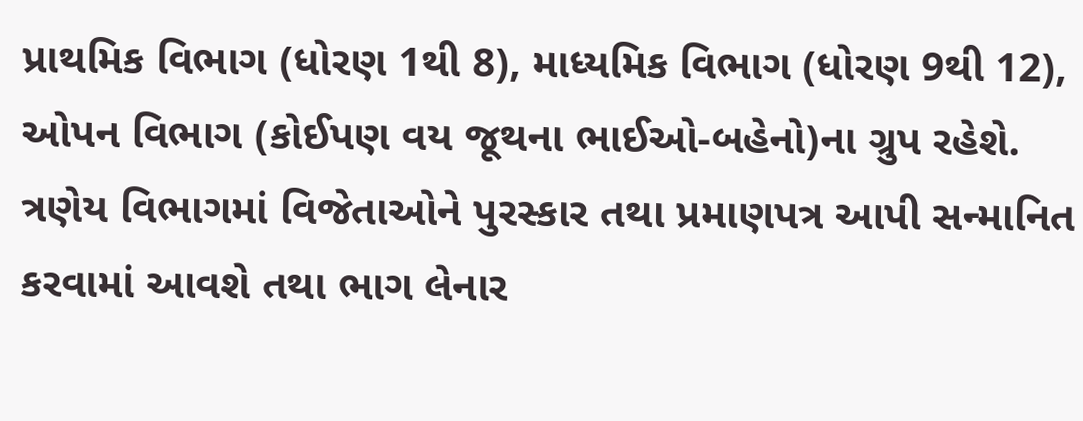પ્રાથમિક વિભાગ (ધોરણ 1થી 8), માધ્યમિક વિભાગ (ધોરણ 9થી 12), ઓપન વિભાગ (કોઈપણ વય જૂથના ભાઈઓ-બહેનો)ના ગ્રુપ રહેશે. ત્રણેય વિભાગમાં વિજેતાઓને પુરસ્કાર તથા પ્રમાણપત્ર આપી સન્માનિત કરવામાં આવશે તથા ભાગ લેનાર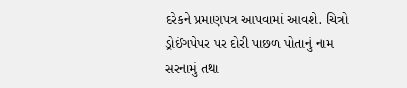દરેકને પ્રમાણપત્ર આપવામાં આવશે. ચિત્રો ડ્રોઈંગપેપર પર દોરી પાછળ પોતાનું નામ સરનામું તથા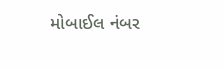મોબાઈલ નંબર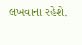લખવાના રહેશે.